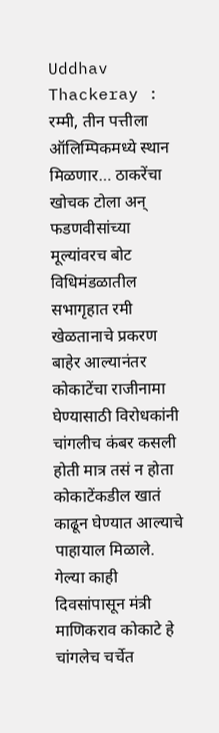Uddhav Thackeray : रम्मी, तीन पत्तीला ऑलिम्पिकमध्ये स्थान मिळणार… ठाकरेंचा खोचक टोला अन् फडणवीसांच्या मूल्यांवरच बोट
विधिमंडळातील सभागृहात रमी खेळतानाचे प्रकरण बाहेर आल्यानंतर कोकाटेंचा राजीनामा घेण्यासाठी विरोधकांनी चांगलीच कंबर कसली होती मात्र तसं न होता कोकाटेंकडील खातं काढून घेण्यात आल्याचे पाहायाल मिळाले.
गेल्या काही दिवसांपासून मंत्री माणिकराव कोकाटे हे चांगलेच चर्चेत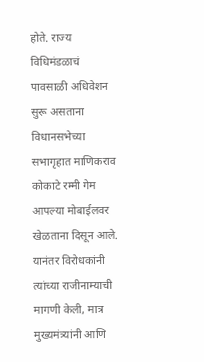होते. राज्य विधिमंडळाचं पावसाळी अधिवेशन सुरू असताना विधानसभेच्या सभागृहात माणिकराव कोकाटे रम्मी गेम आपल्या मोबाईलवर खेळताना दिसून आले. यानंतर विरोधकांनी त्यांच्या राजीनाम्याची मागणी केली, मात्र मुख्यमंत्र्यांनी आणि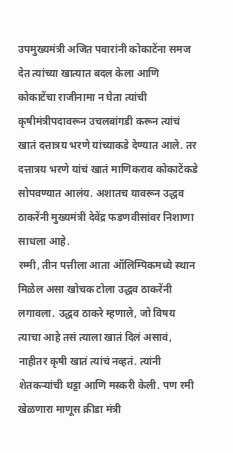उपमुख्यमंत्री अजित पवारांनी कोकाटेंना समज देत त्यांच्या खात्यात बदल केला आणि कोकाटेंचा राजीनामा न घेता त्यांची कृषीमंत्रीपदावरून उचलबांगडी करून त्यांचं खातं दत्तात्रय भरणे यांच्याकडे देण्यात आले. तर दत्तात्रय भरणे यांचं खातं माणिकराव कोकाटेंकडे सोपवण्यात आलंय. अशातच यावरून उद्धव ठाकरेंनी मुख्यमंत्री देवेंद्र फडणवीसांवर निशाणा साधला आहे.
रम्मी, तीन पत्तीला आता ऑलिम्पिकमध्ये स्थान मिळेल असा खोचक टोला उद्धव ठाकरेंनी लगावला. उद्धव ठाकरे म्हणाले, जो विषय त्याचा आहे तसं त्याला खातं दिलं असावं, नाहीतर कृषी खातं त्यांचं नव्हतं. त्यांनी शेतकऱ्यांची थट्टा आणि मस्करी केली. पण रमी खेळणारा माणूस क्रीडा मंत्री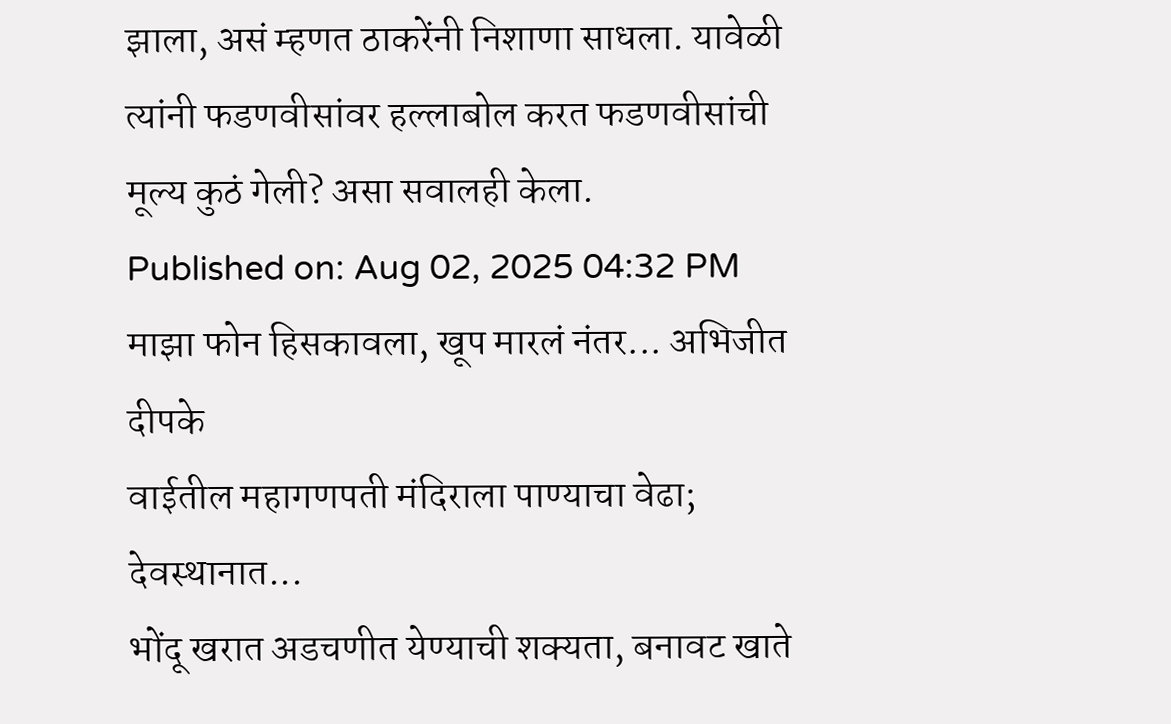झाला, असं म्हणत ठाकरेंनी निशाणा साधला. यावेळी त्यांनी फडणवीसांवर हल्लाबोल करत फडणवीसांची मूल्य कुठं गेली? असा सवालही केला.
Published on: Aug 02, 2025 04:32 PM
माझा फोन हिसकावला, खूप मारलं नंतर... अभिजीत दीपके
वाईतील महागणपती मंदिराला पाण्याचा वेढा; देवस्थानात...
भोंदू खरात अडचणीत येण्याची शक्यता, बनावट खाते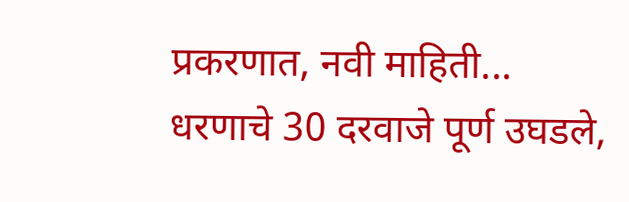प्रकरणात, नवी माहिती...
धरणाचे 30 दरवाजे पूर्ण उघडले,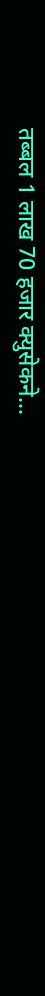तब्बल 1 लाख 70 हजार क्युसेकने...